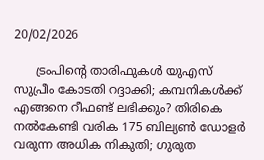20/02/2026

      ട്രംപിന്റെ താരിഫുകള്‍ യുഎസ് സുപ്രീം കോടതി റദ്ദാക്കി; കമ്പനികള്‍ക്ക് എങ്ങനെ റീഫണ്ട് ലഭിക്കും? തിരികെ നല്‍കേണ്ടി വരിക 175 ബില്യണ്‍ ഡോളര്‍ വരുന്ന അധിക നികുതി; ഗുരുത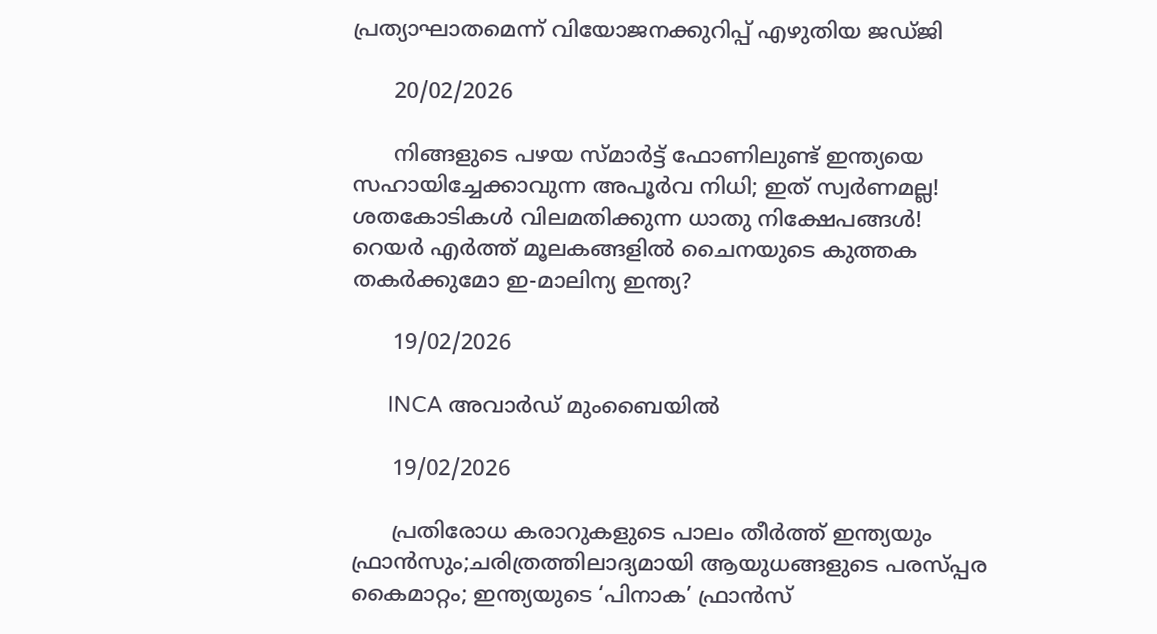പ്രത്യാഘാതമെന്ന് വിയോജനക്കുറിപ്പ് എഴുതിയ ജഡ്ജി

      20/02/2026

      നിങ്ങളുടെ പഴയ സ്മാര്‍ട്ട് ഫോണിലുണ്ട് ഇന്ത്യയെ സഹായിച്ചേക്കാവുന്ന അപൂര്‍വ നിധി; ഇത് സ്വര്‍ണമല്ല! ശതകോടികള്‍ വിലമതിക്കുന്ന ധാതു നിക്ഷേപങ്ങള്‍! റെയര്‍ എര്‍ത്ത് മൂലകങ്ങളില്‍ ചൈനയുടെ കുത്തക തകര്‍ക്കുമോ ഇ-മാലിന്യ ഇന്ത്യ?

      19/02/2026

      INCA അവാർഡ് മുംബൈയിൽ

      19/02/2026

      പ്രതിരോധ കരാറുകളുടെ പാലം തീർത്ത് ഇന്ത്യയും ഫ്രാൻസും;ചരിത്രത്തിലാദ്യമായി ആയുധങ്ങളുടെ പരസ്പ്പര കൈമാറ്റം; ഇന്ത്യയുടെ ‘പിനാക’ ഫ്രാൻസ്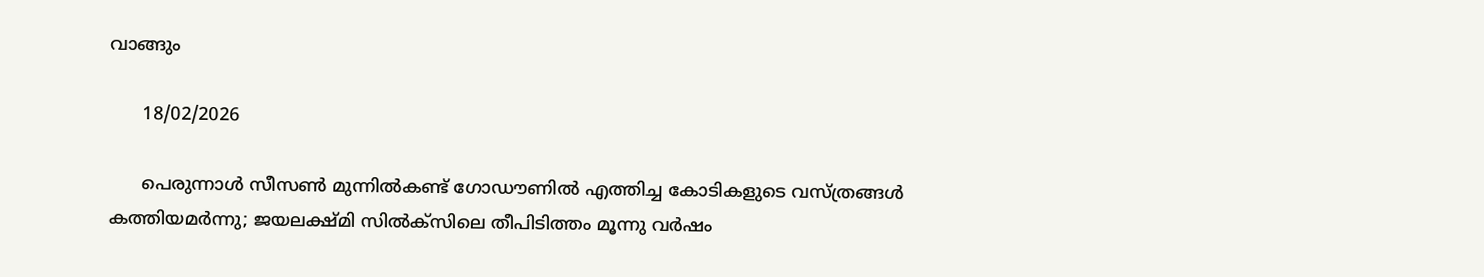വാങ്ങും

      18/02/2026

      പെരുന്നാള്‍ സീസണ്‍ മുന്നില്‍കണ്ട് ഗോഡൗണില്‍ എത്തിച്ച കോടികളുടെ വസ്ത്രങ്ങള്‍ കത്തിയമര്‍ന്നു; ജയലക്ഷ്മി സില്‍ക്‌സിലെ തീപിടിത്തം മൂന്നു വര്‍ഷം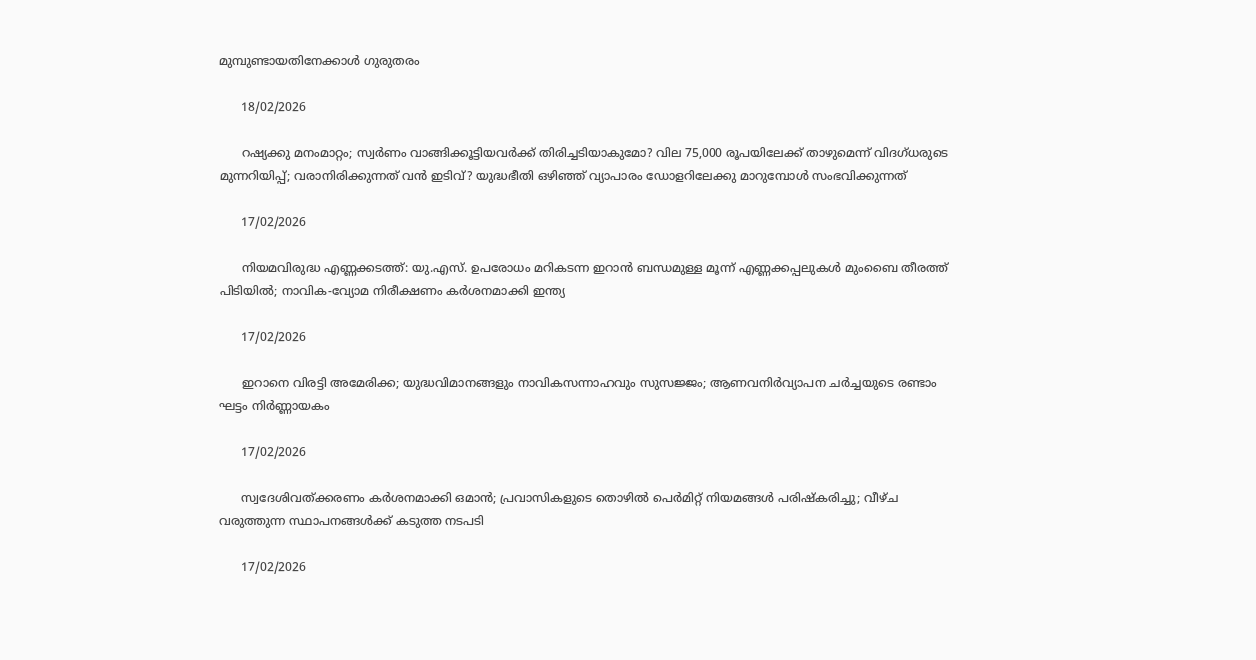മുമ്പുണ്ടായതിനേക്കാള്‍ ഗുരുതരം

      18/02/2026

      റഷ്യക്കു മനംമാറ്റം; സ്വര്‍ണം വാങ്ങിക്കൂട്ടിയവര്‍ക്ക് തിരിച്ചടിയാകുമോ? വില 75,000 രൂപയിലേക്ക് താഴുമെന്ന് വിദഗ്ധരുടെ മുന്നറിയിപ്പ്; വരാനിരിക്കുന്നത് വന്‍ ഇടിവ്? യുദ്ധഭീതി ഒഴിഞ്ഞ് വ്യാപാരം ഡോളറിലേക്കു മാറുമ്പോള്‍ സംഭവിക്കുന്നത്

      17/02/2026

      നിയമവിരുദ്ധ എണ്ണക്കടത്ത്: യു.എസ്. ഉപരോധം മറികടന്ന ഇറാൻ ബന്ധമുള്ള മൂന്ന് എണ്ണക്കപ്പലുകൾ മുംബൈ തീരത്ത് പിടിയിൽ; നാവിക-വ്യോമ നിരീക്ഷണം കർശനമാക്കി ഇന്ത്യ

      17/02/2026

      ഇറാനെ വിരട്ടി അമേരിക്ക; യുദ്ധവിമാനങ്ങളും നാവികസന്നാഹവും സുസജ്ജം; ആണവനിർവ്യാപന ചർച്ചയുടെ രണ്ടാം ഘട്ടം നിർണ്ണായകം

      17/02/2026

      സ്വദേശിവത്ക്കരണം കർശനമാക്കി ഒമാൻ; പ്രവാസികളുടെ തൊഴിൽ പെർമിറ്റ് നിയമങ്ങൾ പരിഷ്‌കരിച്ചു; വീഴ്ച വരുത്തുന്ന സ്ഥാപനങ്ങൾക്ക് കടുത്ത നടപടി

      17/02/2026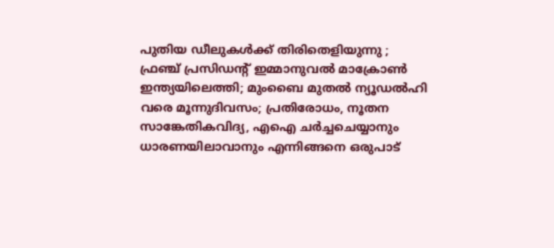പുതിയ ഡീലുകൾക്ക് തിരിതെളിയുന്നു ; ഫ്രഞ്ച് പ്രസിഡന്റ് ഇമ്മാനുവൽ മാക്രോൺ ഇന്ത്യയിലെത്തി; മുംബൈ മുതൽ ന്യൂഡൽഹി വരെ മൂന്നുദിവസം; പ്രതിരോധം, നൂതന സാങ്കേതികവിദ്യ, എഐ ചർച്ചചെയ്യാനും ധാരണയിലാവാനും എന്നിങ്ങനെ ഒരുപാട്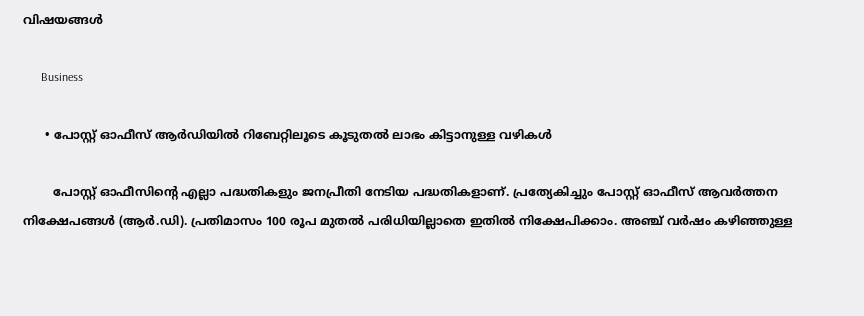വിഷയങ്ങൾ

      Business

      • പോസ്റ്റ് ഓഫീസ് ആര്‍ഡിയില്‍ റിബേറ്റിലൂടെ കൂടുതല്‍ ലാഭം കിട്ടാനുള്ള വഴികള്‍

        പോസ്റ്റ് ഓഫീസിന്റെ എല്ലാ പദ്ധതികളും ജനപ്രീതി നേടിയ പദ്ധതികളാണ്. പ്രത്യേകിച്ചും പോസ്റ്റ് ഓഫീസ് ആവര്‍ത്തന നിക്ഷേപങ്ങള്‍ (ആര്‍.ഡി). പ്രതിമാസം 100 രൂപ മുതല്‍ പരിധിയില്ലാതെ ഇതില്‍ നിക്ഷേപിക്കാം. അഞ്ച് വര്‍ഷം കഴിഞ്ഞുള്ള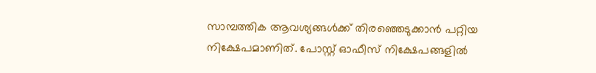സാമ്പത്തിക ആവശ്യങ്ങള്‍ക്ക് തിരഞ്ഞെടുക്കാന്‍ പറ്റിയ നിക്ഷേപമാണിത്. പോസ്റ്റ് ഓഫീസ് നിക്ഷേപങ്ങളില്‍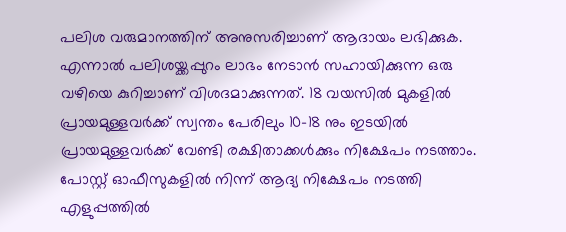പലിശ വരുമാനത്തിന് അനുസരിച്ചാണ് ആദായം ലഭിക്കുക. എന്നാല്‍ പലിശയ്ക്കപ്പുറം ലാഭം നേടാന്‍ സഹായിക്കുന്ന ഒരു വഴിയെ കുറിച്ചാണ് വിശദമാക്കുന്നത്. 18 വയസില്‍ മുകളില്‍ പ്രായമുള്ളവര്‍ക്ക് സ്വന്തം പേരിലും 10-18 നും ഇടയില്‍ പ്രായമുള്ളവര്‍ക്ക് വേണ്ടി രക്ഷിതാക്കള്‍ക്കും നിക്ഷേപം നടത്താം. പോസ്റ്റ് ഓഫീസുകളില്‍ നിന്ന് ആദ്യ നിക്ഷേപം നടത്തി എളുപ്പത്തില്‍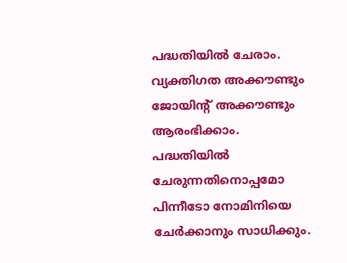പദ്ധതിയില്‍ ചേരാം. വ്യക്തിഗത അക്കൗണ്ടും ജോയിന്റ് അക്കൗണ്ടും ആരംഭിക്കാം. പദ്ധതിയില്‍ ചേരുന്നതിനൊപ്പമോ പിന്നീടോ നോമിനിയെ ചേര്‍ക്കാനും സാധിക്കും.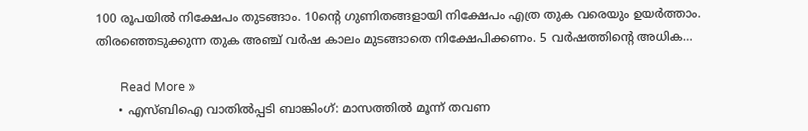100 രൂപയില്‍ നിക്ഷേപം തുടങ്ങാം. 10ന്റെ ഗുണിതങ്ങളായി നിക്ഷേപം എത്ര തുക വരെയും ഉയര്‍ത്താം. തിരഞ്ഞെടുക്കുന്ന തുക അഞ്ച് വര്‍ഷ കാലം മുടങ്ങാതെ നിക്ഷേപിക്കണം. 5 വര്‍ഷത്തിന്റെ അധിക…

        Read More »
      • എസ്ബിഐ വാതില്‍പ്പടി ബാങ്കിംഗ്: മാസത്തില്‍ മൂന്ന് തവണ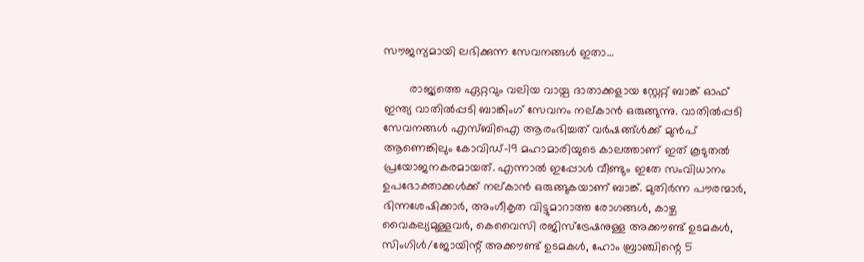സൗജന്യമായി ലഭിക്കുന്ന സേവനങ്ങള്‍ ഇതാ…

        രാജ്യത്തെ ഏറ്റവും വലിയ വായ്പ ദാതാക്കളായ സ്റ്റേറ്റ് ബാങ്ക് ഓഫ് ഇന്ത്യ വാതില്‍പ്പടി ബാങ്കിംഗ് സേവനം നല്കാന്‍ ഒരുങ്ങുന്നു. വാതില്‍പ്പടി സേവനങ്ങള്‍ എസ്ബിഐ ആരംഭിച്ചത് വര്‍ഷങ്ങ്ള്‍ക്ക് മുന്‍പ് ആണെങ്കിലും കോവിഡ്-19 മഹാമാരിയുടെ കാലത്താണ് ഇത് കൂടുതല്‍ പ്രയോജനകരമായത്. എന്നാല്‍ ഇപ്പോള്‍ വീണ്ടും ഇതേ സംവിധാനം ഉപഭോക്താക്കള്‍ക്ക് നല്കാന്‍ ഒരുങ്ങുകയാണ് ബാങ്ക്. മുതിര്‍ന്ന പൗരന്മാര്‍, ഭിന്നശേഷിക്കാര്‍, അംഗീകൃത വിട്ടുമാറാത്ത രോഗങ്ങള്‍, കാഴ്ച വൈകല്യമുള്ളവര്‍, കെവൈസി രജിസ്‌ട്രേഷനുള്ള അക്കൗണ്ട് ഉടമകള്‍, സിംഗിള്‍/ജോയിന്റ് അക്കൗണ്ട് ഉടമകള്‍, ഹോം ബ്രാഞ്ചിന്റെ 5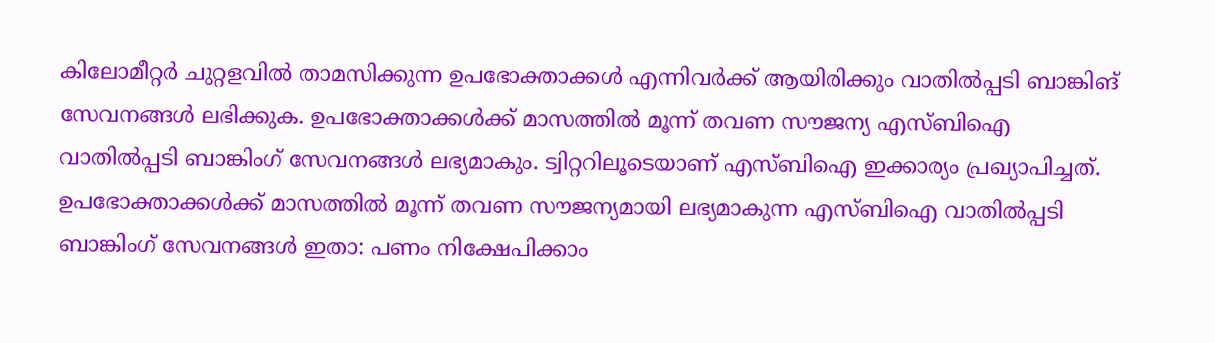കിലോമീറ്റര്‍ ചുറ്റളവില്‍ താമസിക്കുന്ന ഉപഭോക്താക്കള്‍ എന്നിവര്‍ക്ക് ആയിരിക്കും വാതില്‍പ്പടി ബാങ്കിങ് സേവനങ്ങള്‍ ലഭിക്കുക. ഉപഭോക്താക്കള്‍ക്ക് മാസത്തില്‍ മൂന്ന് തവണ സൗജന്യ എസ്ബിഐ വാതില്‍പ്പടി ബാങ്കിംഗ് സേവനങ്ങള്‍ ലഭ്യമാകും. ട്വിറ്ററിലൂടെയാണ് എസ്ബിഐ ഇക്കാര്യം പ്രഖ്യാപിച്ചത്. ഉപഭോക്താക്കള്‍ക്ക് മാസത്തില്‍ മൂന്ന് തവണ സൗജന്യമായി ലഭ്യമാകുന്ന എസ്ബിഐ വാതില്‍പ്പടി ബാങ്കിംഗ് സേവനങ്ങള്‍ ഇതാ: പണം നിക്ഷേപിക്കാം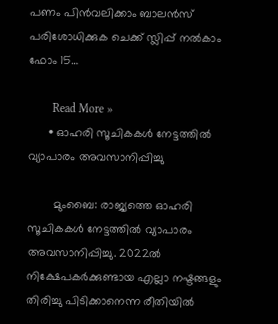പണം പിന്‍വലിക്കാം ബാലന്‍സ് പരിശോധിക്കുക ചെക്ക് സ്ലിപ്പ് നല്‍കാം ഫോം 15…

        Read More »
      • ഓഹരി സൂചികകൾ നേട്ടത്തിൽ വ്യാപാരം അവസാനിപ്പിച്ചു

        മുംബൈ: രാജ്യത്തെ ഓഹരി സൂചികകൾ നേട്ടത്തിൽ വ്യാപാരം അവസാനിപ്പിച്ചു. 2022ൽ നിക്ഷേപകർക്കുണ്ടായ എല്ലാ നഷ്ടങ്ങളും തിരിച്ചു പിടിക്കാനെന്ന രീതിയിൽ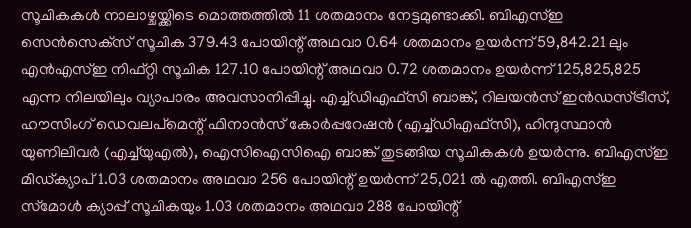സൂചികകൾ നാലാഴ്ചയ്ക്കിടെ മൊത്തത്തിൽ 11 ശതമാനം നേട്ടമുണ്ടാക്കി. ബി‌എസ്‌ഇ സെൻസെക്‌സ് സൂചിക 379.43 പോയിന്റ് അഥവാ 0.64 ശതമാനം ഉയർന്ന് 59,842.21 ലും എൻ‌എസ്‌ഇ നിഫ്റ്റി സൂചിക 127.10 പോയിന്റ് അഥവാ 0.72 ശതമാനം ഉയർന്ന് 125,825,825 എന്ന നിലയിലും വ്യാപാരം അവസാനിപ്പിച്ചു. എച്ച്‌ഡിഎഫ്‌സി ബാങ്ക്, റിലയൻസ് ഇൻഡസ്ട്രീസ്, ഹൗസിംഗ് ഡെവലപ്‌മെന്റ് ഫിനാൻസ് കോർപ്പറേഷൻ (എച്ച്‌ഡിഎഫ്‌സി), ഹിന്ദുസ്ഥാൻ യുണിലിവർ (എച്ച്‌യുഎൽ), ഐസിഐസിഐ ബാങ്ക് തുടങ്ങിയ സൂചികകൾ ഉയർന്നു. ബിഎസ്ഇ മിഡ്ക്യാപ് 1.03 ശതമാനം അഥവാ 256 പോയിന്റ് ഉയർന്ന് 25,021 ൽ എത്തി. ബിഎസ്ഇ സ്‌മോൾ ക്യാപ്പ് സൂചികയും 1.03 ശതമാനം അഥവാ 288 പോയിന്റ്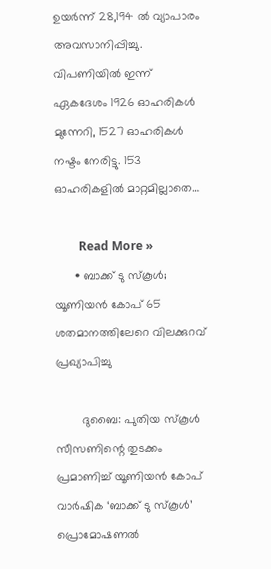ഉയർന്ന് 28,194 ൽ വ്യാപാരം അവസാനിപ്പിച്ചു. വിപണിയിൽ ഇന്ന് ഏകദേശം 1926 ഓഹരികൾ മുന്നേറി, 1527 ഓഹരികൾ നഷ്ടം നേരിട്ടു. 153 ഓഹരികളിൽ മാറ്റമില്ലാതെ…

        Read More »
      • ബാക്ക് ടു സ്‍കൂള്‍; യൂണിയന്‍ കോപ് 65 ശതമാനത്തിലേറെ വിലക്കുറവ് പ്രഖ്യാപിച്ചു

        ദുബൈ: പുതിയ സ്‍കൂള്‍ സീസണിന്റെ തുടക്കം പ്രമാണിച്ച് യൂണിയന്‍ കോപ് വാര്‍ഷിക ‘ബാക്ക് ടു സ്‍കൂള്‍’ പ്രൊമോഷണല്‍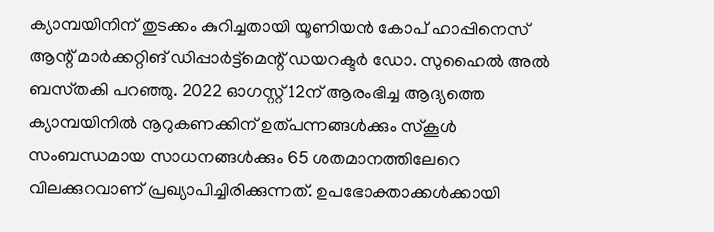ക്യാമ്പയിനിന് തുടക്കം കുറിച്ചതായി യൂണിയന്‍ കോപ് ഹാപ്പിനെസ് ആന്റ് മാര്‍ക്കറ്റിങ് ഡിപ്പാര്‍ട്ട്മെന്റ് ഡയറക്ടര്‍ ഡോ. സുഹൈല്‍ അല്‍ ബസ്‍തകി പറഞ്ഞു. 2022 ഓഗസ്റ്റ് 12ന് ആരംഭിച്ച ആദ്യത്തെ ക്യാമ്പയിനില്‍ നൂറുകണക്കിന് ഉത്പന്നങ്ങള്‍ക്കും സ്‍കൂള്‍ സംബന്ധമായ സാധനങ്ങള്‍ക്കും 65 ശതമാനത്തിലേറെ വിലക്കുറവാണ് പ്രഖ്യാപിച്ചിരിക്കുന്നത്. ഉപഭോക്താക്കള്‍ക്കായി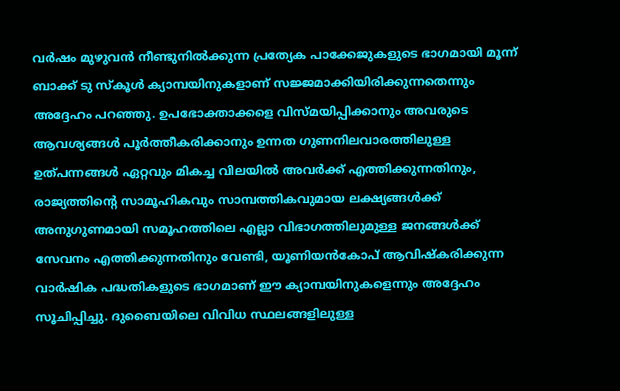വര്‍ഷം മുഴുവന്‍ നീണ്ടുനില്‍ക്കുന്ന പ്രത്യേക പാക്കേജുകളുടെ ഭാഗമായി മൂന്ന് ബാക്ക് ടു സ്‍കൂള്‍ ക്യാമ്പയിനുകളാണ് സജ്ജമാക്കിയിരിക്കുന്നതെന്നും അദ്ദേഹം പറഞ്ഞു. ഉപഭോക്താക്കളെ വിസ്‍മയിപ്പിക്കാനും അവരുടെ ആവശ്യങ്ങള്‍ പൂര്‍ത്തീകരിക്കാനും ഉന്നത ഗുണനിലവാരത്തിലുള്ള ഉത്പന്നങ്ങള്‍ ഏറ്റവും മികച്ച വിലയില്‍ അവര്‍ക്ക് എത്തിക്കുന്നതിനും, രാജ്യത്തിന്റെ സാമൂഹികവും സാമ്പത്തികവുമായ ലക്ഷ്യങ്ങള്‍ക്ക് അനുഗുണമായി സമൂഹത്തിലെ എല്ലാ വിഭാഗത്തിലുമുള്ള ജനങ്ങള്‍ക്ക് സേവനം എത്തിക്കുന്നതിനും വേണ്ടി, യൂണിയന്‍കോപ് ആവിഷ്‍കരിക്കുന്ന വാര്‍ഷിക പദ്ധതികളുടെ ഭാഗമാണ് ഈ ക്യാമ്പയിനുകളെന്നും അദ്ദേഹം സൂചിപ്പിച്ചു. ദുബൈയിലെ വിവിധ സ്ഥലങ്ങളിലുള്ള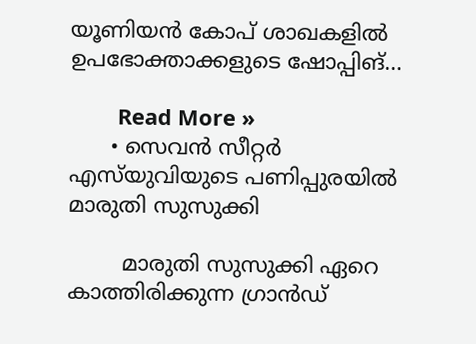യൂണിയന്‍ കോപ് ശാഖകളില്‍ ഉപഭോക്താക്കളുടെ ഷോപ്പിങ്…

        Read More »
      • സെവന്‍ സീറ്റർ എസ്‌യുവിയുടെ പണിപ്പുരയില്‍ മാരുതി സുസുക്കി

        മാരുതി സുസുക്കി ഏറെ കാത്തിരിക്കുന്ന ഗ്രാൻഡ്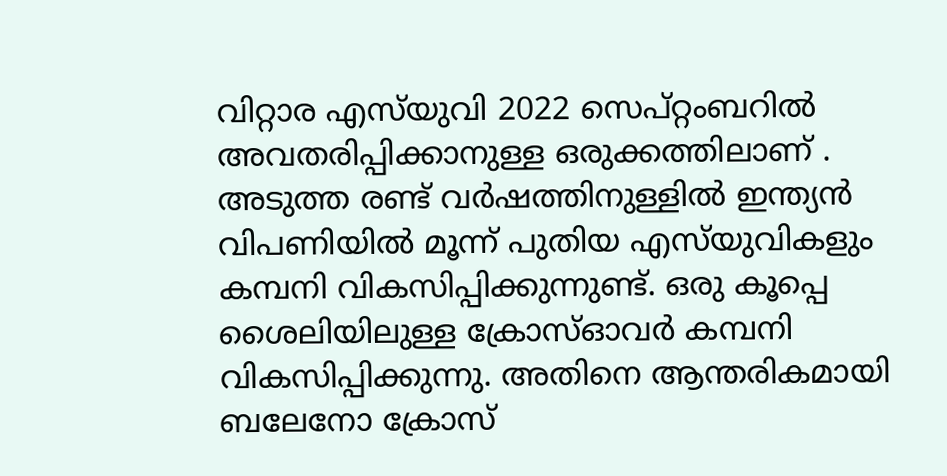വിറ്റാര എസ്‌യുവി 2022 സെപ്റ്റംബറിൽ അവതരിപ്പിക്കാനുള്ള ഒരുക്കത്തിലാണ് . അടുത്ത രണ്ട് വർഷത്തിനുള്ളിൽ ഇന്ത്യൻ വിപണിയിൽ മൂന്ന് പുതിയ എസ്‌യുവികളും കമ്പനി വികസിപ്പിക്കുന്നുണ്ട്. ഒരു കൂപ്പെ ശൈലിയിലുള്ള ക്രോസ്ഓവർ കമ്പനി വികസിപ്പിക്കുന്നു. അതിനെ ആന്തരികമായി ബലേനോ ക്രോസ്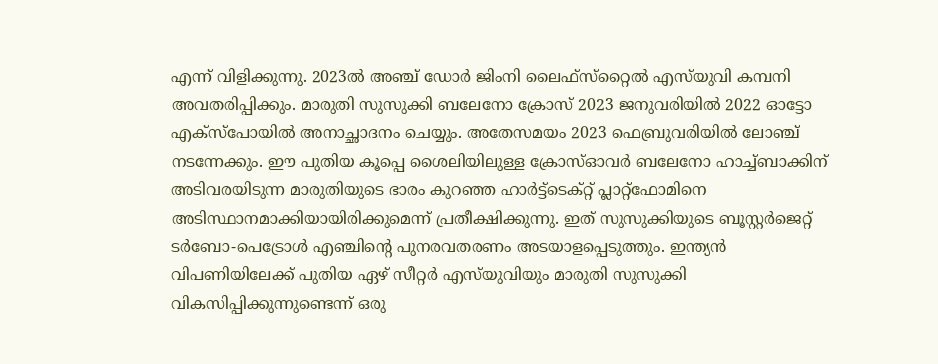എന്ന് വിളിക്കുന്നു. 2023ൽ അഞ്ച് ഡോർ ജിംനി ലൈഫ്‌സ്‌റ്റൈൽ എസ്‌യുവി കമ്പനി അവതരിപ്പിക്കും. മാരുതി സുസുക്കി ബലേനോ ക്രോസ് 2023 ജനുവരിയിൽ 2022 ഓട്ടോ എക്‌സ്‌പോയിൽ അനാച്ഛാദനം ചെയ്യും. അതേസമയം 2023 ഫെബ്രുവരിയിൽ ലോഞ്ച് നടന്നേക്കും. ഈ പുതിയ കൂപ്പെ ശൈലിയിലുള്ള ക്രോസ്ഓവർ ബലേനോ ഹാച്ച്‌ബാക്കിന് അടിവരയിടുന്ന മാരുതിയുടെ ഭാരം കുറഞ്ഞ ഹാർട്ട്‌ടെക്റ്റ് പ്ലാറ്റ്‌ഫോമിനെ അടിസ്ഥാനമാക്കിയായിരിക്കുമെന്ന് പ്രതീക്ഷിക്കുന്നു. ഇത് സുസുക്കിയുടെ ബൂസ്റ്റർജെറ്റ് ടർബോ-പെട്രോൾ എഞ്ചിന്റെ പുനരവതരണം അടയാളപ്പെടുത്തും. ഇന്ത്യൻ വിപണിയിലേക്ക് പുതിയ ഏഴ് സീറ്റർ എസ്‌യുവിയും മാരുതി സുസുക്കി വികസിപ്പിക്കുന്നുണ്ടെന്ന് ഒരു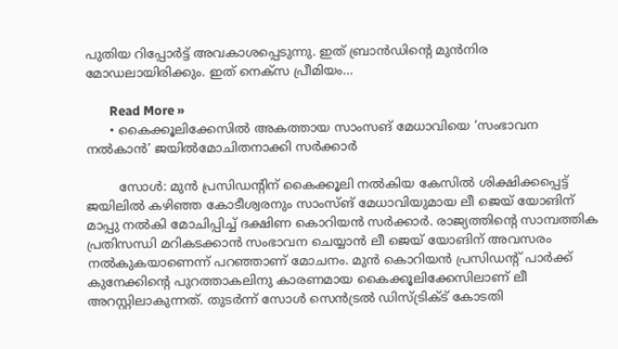പുതിയ റിപ്പോർട്ട് അവകാശപ്പെടുന്നു. ഇത് ബ്രാൻഡിന്റെ മുൻനിര മോഡലായിരിക്കും. ഇത് നെക്സ പ്രീമിയം…

        Read More »
      • കൈക്കൂലിക്കേസില്‍ അകത്തായ സാംസങ് മേധാവിയെ ‘സംഭാവന നല്‍കാന്‍’ ജയില്‍മോചിതനാക്കി സര്‍ക്കാര്‍

        സോള്‍: മുന്‍ പ്രസിഡന്റിന് കൈക്കൂലി നല്‍കിയ കേസില്‍ ശിക്ഷിക്കപ്പെട്ട് ജയിലില്‍ കഴിഞ്ഞ കോടീശ്വരനും സാംസ്ങ് മേധാവിയുമായ ലീ ജെയ് യോങിന് മാപ്പു നല്‍കി മോചിപ്പിച്ച് ദക്ഷിണ കൊറിയന്‍ സര്‍ക്കാര്‍. രാജ്യത്തിന്റെ സാമ്പത്തിക പ്രതിസന്ധി മറികടക്കാന്‍ സംഭാവന ചെയ്യാന്‍ ലീ ജെയ് യോങിന് അവസരം നല്‍കുകയാണെന്ന് പറഞ്ഞാണ് മോചനം. മുന്‍ കൊറിയന്‍ പ്രസിഡന്റ് പാര്‍ക്ക് കുനേക്കിന്റെ പുറത്താകലിനു കാരണമായ കൈക്കൂലിക്കേസിലാണ് ലീ അറസ്റ്റിലാകുന്നത്. തുടര്‍ന്ന് സോള്‍ സെന്‍ട്രല്‍ ഡിസ്ട്രിക്ട് കോടതി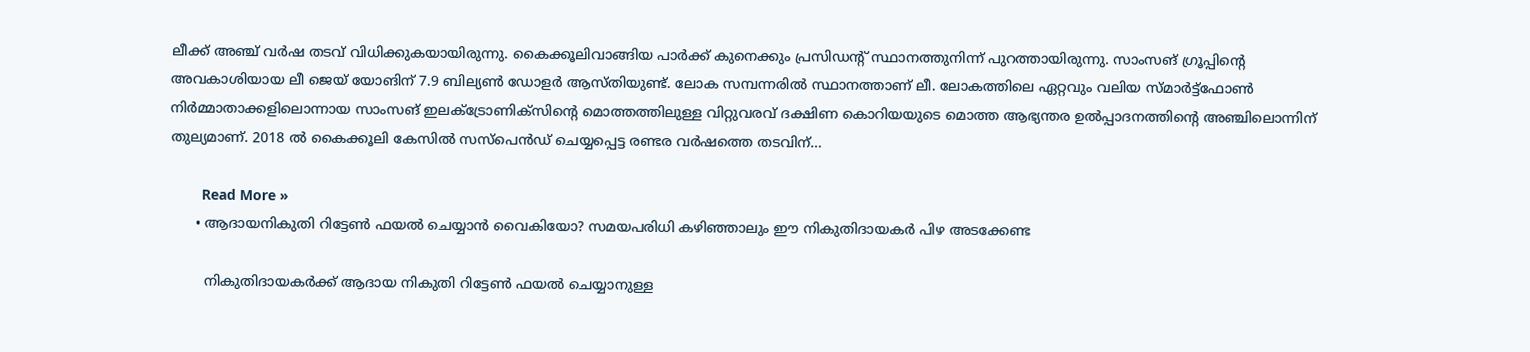ലീക്ക് അഞ്ച് വര്‍ഷ തടവ് വിധിക്കുകയായിരുന്നു. കൈക്കൂലിവാങ്ങിയ പാര്‍ക്ക് കുനെക്കും പ്രസിഡന്റ് സ്ഥാനത്തുനിന്ന് പുറത്തായിരുന്നു. സാംസങ് ഗ്രൂപ്പിന്റെ അവകാശിയായ ലീ ജെയ് യോങിന് 7.9 ബില്യണ്‍ ഡോളര്‍ ആസ്തിയുണ്ട്. ലോക സമ്പന്നരില്‍ സ്ഥാനത്താണ് ലീ. ലോകത്തിലെ ഏറ്റവും വലിയ സ്മാര്‍ട്ട്ഫോണ്‍ നിര്‍മ്മാതാക്കളിലൊന്നായ സാംസങ് ഇലക്ട്രോണിക്സിന്റെ മൊത്തത്തിലുള്ള വിറ്റുവരവ് ദക്ഷിണ കൊറിയയുടെ മൊത്ത ആഭ്യന്തര ഉല്‍പ്പാദനത്തിന്റെ അഞ്ചിലൊന്നിന് തുല്യമാണ്. 2018 ല്‍ കൈക്കൂലി കേസില്‍ സസ്‌പെന്‍ഡ് ചെയ്യപ്പെട്ട രണ്ടര വര്‍ഷത്തെ തടവിന്…

        Read More »
      • ആദായനികുതി റിട്ടേണ്‍ ഫയല്‍ ചെയ്യാന്‍ വൈകിയോ? സമയപരിധി കഴിഞ്ഞാലും ഈ നികുതിദായകര്‍ പിഴ അടക്കേണ്ട

        നികുതിദായകര്‍ക്ക് ആദായ നികുതി റിട്ടേണ്‍ ഫയല്‍ ചെയ്യാനുള്ള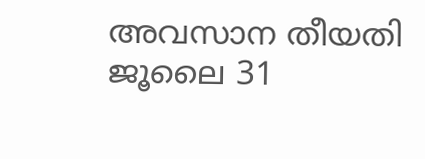അവസാന തീയതി ജൂലൈ 31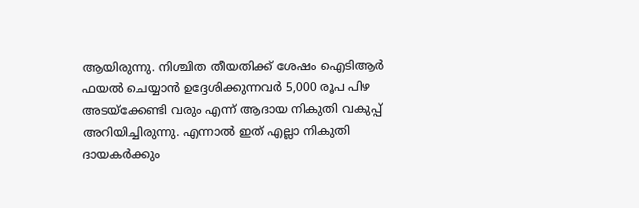ആയിരുന്നു. നിശ്ചിത തീയതിക്ക് ശേഷം ഐടിആര്‍ ഫയല്‍ ചെയ്യാന്‍ ഉദ്ദേശിക്കുന്നവര്‍ 5,000 രൂപ പിഴ അടയ്ക്കേണ്ടി വരും എന്ന് ആദായ നികുതി വകുപ്പ് അറിയിച്ചിരുന്നു. എന്നാല്‍ ഇത് എല്ലാ നികുതി ദായകര്‍ക്കും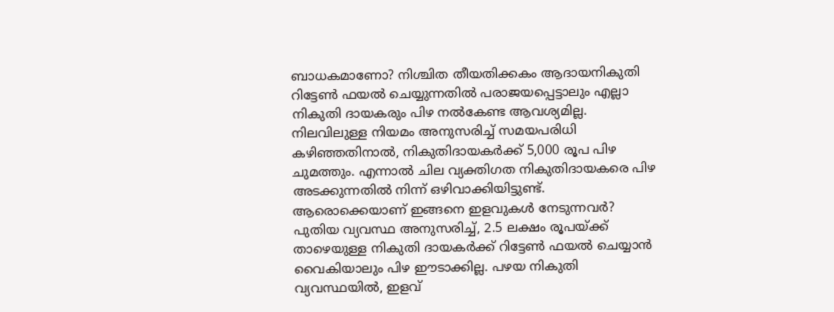ബാധകമാണോ? നിശ്ചിത തീയതിക്കകം ആദായനികുതി റിട്ടേണ്‍ ഫയല്‍ ചെയ്യുന്നതില്‍ പരാജയപ്പെട്ടാലും എല്ലാ നികുതി ദായകരും പിഴ നല്‍കേണ്ട ആവശ്യമില്ല. നിലവിലുള്ള നിയമം അനുസരിച്ച് സമയപരിധി കഴിഞ്ഞതിനാല്‍, നികുതിദായകര്‍ക്ക് 5,000 രൂപ പിഴ ചുമത്തും. എന്നാല്‍ ചില വ്യക്തിഗത നികുതിദായകരെ പിഴ അടക്കുന്നതില്‍ നിന്ന് ഒഴിവാക്കിയിട്ടുണ്ട്. ആരൊക്കെയാണ് ഇങ്ങനെ ഇളവുകള്‍ നേടുന്നവര്‍? പുതിയ വ്യവസ്ഥ അനുസരിച്ച്, 2.5 ലക്ഷം രൂപയ്ക്ക് താഴെയുള്ള നികുതി ദായകര്‍ക്ക് റിട്ടേണ്‍ ഫയല്‍ ചെയ്യാന്‍ വൈകിയാലും പിഴ ഈടാക്കില്ല. പഴയ നികുതി വ്യവസ്ഥയില്‍, ഇളവ്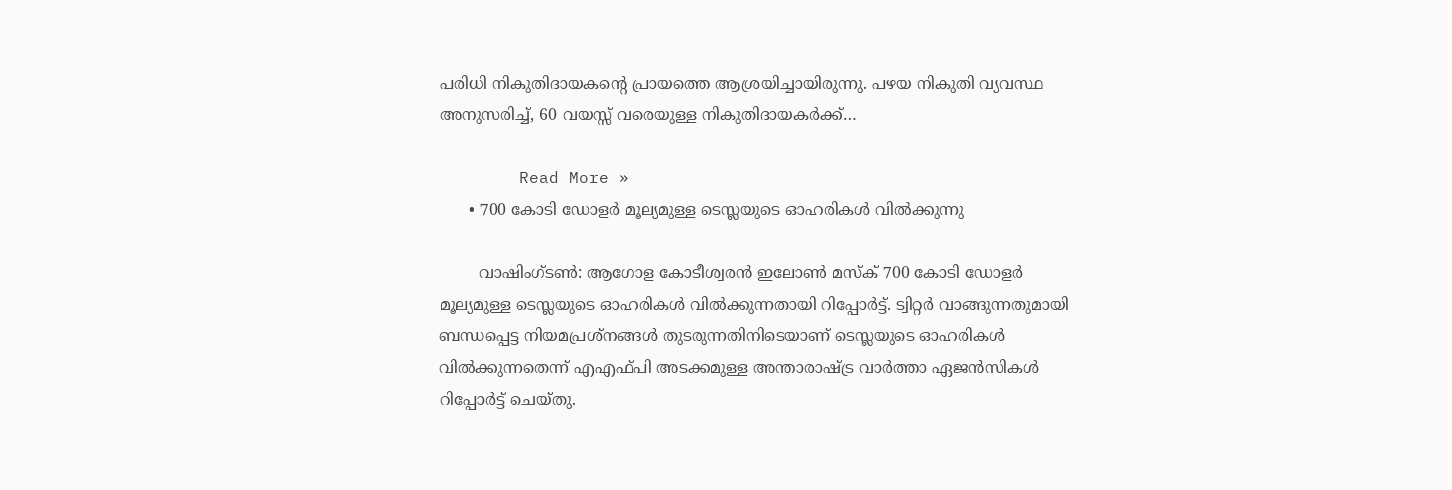പരിധി നികുതിദായകന്റെ പ്രായത്തെ ആശ്രയിച്ചായിരുന്നു. പഴയ നികുതി വ്യവസ്ഥ അനുസരിച്ച്, 60 വയസ്സ് വരെയുള്ള നികുതിദായകര്‍ക്ക്…

        Read More »
      • 700 കോടി ഡോളര്‍ മൂല്യമുള്ള ടെസ്ലയുടെ ഓഹരികള്‍ വില്‍ക്കുന്നു

        വാഷിംഗ്ടണ്‍: ആഗോള കോടീശ്വരന്‍ ഇലോണ്‍ മസ്ക് 700 കോടി ഡോളര്‍ മൂല്യമുള്ള ടെസ്ലയുടെ ഓഹരികള്‍ വില്‍ക്കുന്നതായി റിപ്പോര്‍ട്ട്. ട്വിറ്റര്‍ വാങ്ങുന്നതുമായി ബന്ധപ്പെട്ട നിയമപ്രശ്‌നങ്ങള്‍ തുടരുന്നതിനിടെയാണ് ടെസ്ലയുടെ ഓഹരികള്‍ വില്‍ക്കുന്നതെന്ന് എഎഫ്പി അടക്കമുള്ള അന്താരാഷ്ട്ര വാര്‍ത്താ ഏജന്‍സികള്‍ റിപ്പോര്‍ട്ട് ചെയ്തു.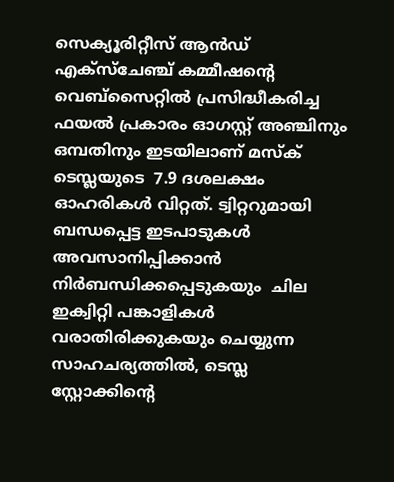സെക്യൂരിറ്റീസ് ആന്‍ഡ് എക്സ്ചേഞ്ച് കമ്മീഷന്റെ വെബ്സൈറ്റില്‍ പ്രസിദ്ധീകരിച്ച ഫയല്‍ പ്രകാരം ഓഗസ്റ്റ് അഞ്ചിനും ഒമ്പതിനും ഇടയിലാണ് മസ്‌ക് ടെസ്ലയുടെ  7.9 ദശലക്ഷം ഓഹരികള്‍ വിറ്റത്. ട്വിറ്ററുമായി ബന്ധപ്പെട്ട ഇടപാടുകള്‍ അവസാനിപ്പിക്കാന്‍ നിര്‍ബന്ധിക്കപ്പെടുകയും  ചില ഇക്വിറ്റി പങ്കാളികള്‍ വരാതിരിക്കുകയും ചെയ്യുന്ന സാഹചര്യത്തില്‍, ടെസ്ല സ്റ്റോക്കിന്റെ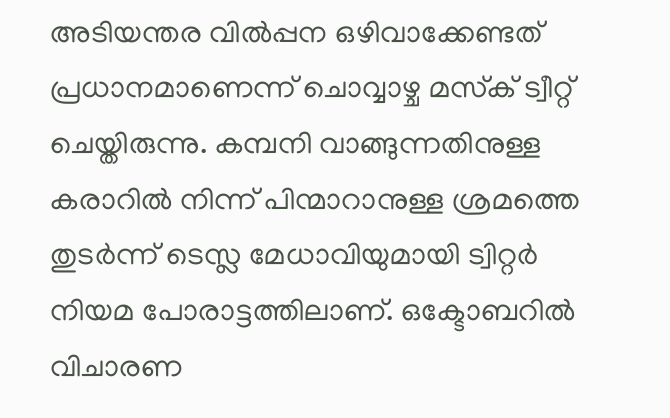അടിയന്തര വില്‍പ്പന ഒഴിവാക്കേണ്ടത് പ്രധാനമാണെന്ന് ചൊവ്വാഴ്ച മസ്‌ക് ട്വീറ്റ് ചെയ്തിരുന്നു. കമ്പനി വാങ്ങുന്നതിനുള്ള കരാറില്‍ നിന്ന് പിന്മാറാനുള്ള ശ്രമത്തെ തുടര്‍ന്ന് ടെസ്ല മേധാവിയുമായി ട്വിറ്റര്‍ നിയമ പോരാട്ടത്തിലാണ്. ഒക്ടോബറില്‍ വിചാരണ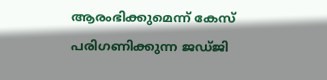ആരംഭിക്കുമെന്ന് കേസ് പരിഗണിക്കുന്ന ജഡ്ജി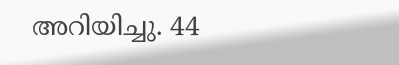അറിയിച്ചു. 44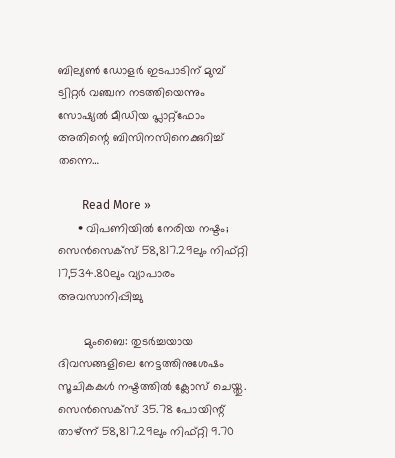ബില്യണ്‍ ഡോളര്‍ ഇടപാടിന് മുമ്പ് ട്വിറ്റര്‍ വഞ്ചന നടത്തിയെന്നും സോഷ്യല്‍ മീഡിയ പ്ലാറ്റ്ഫോം അതിന്റെ ബിസിനസിനെക്കുറിച്ച് തന്നെ…

        Read More »
      • വിപണിയില്‍ നേരിയ നഷ്ടം; സെന്‍സെക്സ് 58,817.29ലും നിഫ്റ്റി 17,534.80ലും വ്യാപാരം അവസാനിപ്പിച്ചു

        മുംബൈ: തുടര്‍ച്ചയായ ദിവസങ്ങളിലെ നേട്ടത്തിനുശേഷം സൂചികകള്‍ നഷ്ടത്തില്‍ ക്ലോസ് ചെയ്തു. സെന്‍സെക്സ് 35.78 പോയിന്റ് താഴ്ന്ന് 58,817.29ലും നിഫ്റ്റി 9.70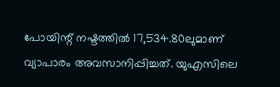പോയിന്റ് നഷ്ടത്തില്‍ 17,534.80ലുമാണ് വ്യാപാരം അവസാനിപ്പിച്ചത്. യുഎസിലെ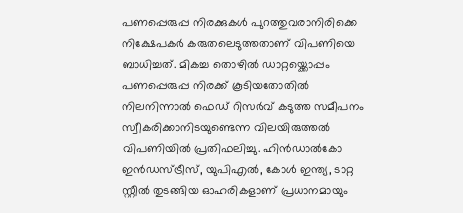പണപ്പെരുപ്പ നിരക്കുകള്‍ പുറത്തുവരാനിരിക്കെ നിക്ഷേപകര്‍ കരുതലെടുത്തതാണ് വിപണിയെ ബാധിച്ചത്. മികച്ച തൊഴില്‍ ഡാറ്റയ്ക്കൊപ്പം പണപ്പെരുപ്പ നിരക്ക് കൂടിയതോതില്‍ നിലനിന്നാല്‍ ഫെഡ് റിസര്‍വ് കടുത്ത സമീപനം സ്വീകരിക്കാനിടയുണ്ടെന്ന വിലയിരുത്തല്‍ വിപണിയില്‍ പ്രതിഫലിച്ചു. ഹിന്‍ഡാല്‍കോ ഇന്‍ഡസ്ട്രീസ്, യുപിഎല്‍, കോള്‍ ഇന്ത്യ, ടാറ്റ സ്റ്റീല്‍ തുടങ്ങിയ ഓഹരികളാണ് പ്രധാനമായും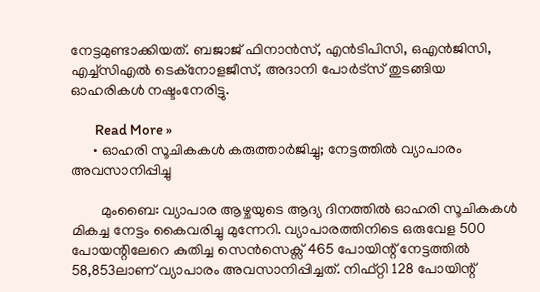നേട്ടമുണ്ടാക്കിയത്. ബജാജ് ഫിനാന്‍സ്, എന്‍ടിപിസി, ഒഎന്‍ജിസി, എച്ച്സിഎല്‍ ടെക്നോളജീസ്, അദാനി പോര്‍ട്സ് തുടങ്ങിയ ഓഹരികള്‍ നഷ്ടംനേരിട്ടു.

        Read More »
      • ഓഹരി സൂചികകള്‍ കരുത്താര്‍ജിച്ചു; നേട്ടത്തില്‍ വ്യാപാരം അവസാനിപ്പിച്ചു

        മുംബൈ: വ്യാപാര ആഴ്ചയുടെ ആദ്യ ദിനത്തില്‍ ഓഹരി സൂചികകള്‍ മികച്ച നേട്ടം കൈവരിച്ചു മുന്നേറി. വ്യാപാരത്തിനിടെ ഒരുവേള 500 പോയന്റിലേറെ കുതിച്ച സെന്‍സെക്സ് 465 പോയിന്റ് നേട്ടത്തില്‍ 58,853ലാണ് വ്യാപാരം അവസാനിപ്പിച്ചത്. നിഫ്റ്റി 128 പോയിന്റ്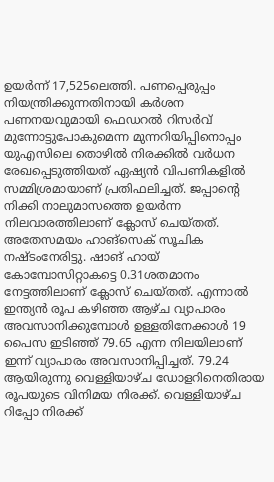ഉയര്‍ന്ന് 17,525ലെത്തി. പണപ്പെരുപ്പം നിയന്ത്രിക്കുന്നതിനായി കര്‍ശന പണനയവുമായി ഫെഡറല്‍ റിസര്‍വ് മുന്നോട്ടുപോകുമെന്ന മുന്നറിയിപ്പിനൊപ്പം യുഎസിലെ തൊഴില്‍ നിരക്കില്‍ വര്‍ധന രേഖപ്പെടുത്തിയത് ഏഷ്യന്‍ വിപണികളില്‍ സമ്മിശ്രമായാണ് പ്രതിഫലിച്ചത്. ജപ്പാന്റെ നിക്കി നാലുമാസത്തെ ഉയര്‍ന്ന നിലവാരത്തിലാണ് ക്ലോസ് ചെയ്തത്. അതേസമയം ഹാങ്സെക് സൂചിക നഷ്ടംനേരിട്ടു. ഷാങ് ഹായ് കോമ്പോസിറ്റാകട്ടെ 0.31ശതമാനം നേട്ടത്തിലാണ് ക്ലോസ് ചെയ്തത്. എന്നാല്‍ ഇന്ത്യന്‍ രൂപ കഴിഞ്ഞ ആഴ്ച വ്യാപാരം അവസാനിക്കുമ്പോള്‍ ഉള്ളതിനേക്കാള്‍ 19 പൈസ ഇടിഞ്ഞ് 79.65 എന്ന നിലയിലാണ് ഇന്ന് വ്യാപാരം അവസാനിപ്പിച്ചത്. 79.24 ആയിരുന്നു വെള്ളിയാഴ്ച ഡോളറിനെതിരായ രൂപയുടെ വിനിമയ നിരക്ക്. വെള്ളിയാഴ്ച റിപ്പോ നിരക്ക്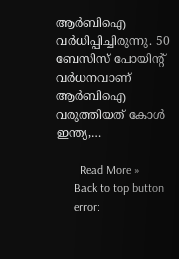ആര്‍ബിഐ വര്‍ധിപ്പിച്ചിരുന്നു. 50 ബേസിസ് പോയിന്റ് വര്‍ധനവാണ് ആര്‍ബിഐ വരുത്തിയത് കോള്‍ ഇന്ത്യ,…

        Read More »
      Back to top button
      error: